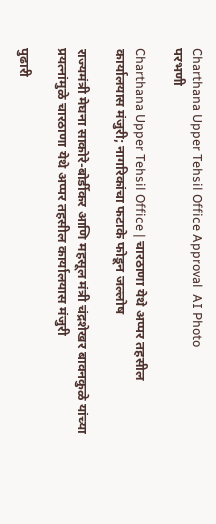Charthana Upper Tehsil Office Approval  AI Photo
परभणी

Charthana Upper Tehsil Office | चारठाणा येथे अप्पर तहसील कार्यालयास मंजुरी; नागरिकांचा फटाके फोडून जल्लोष

राज्यमंत्री मेघना साकोरे-बोर्डीकर आणि महसूल मंत्री चंद्रशेखर बावनकुळे यांच्या प्रयत्नांमुळे चारठाणा येथे अप्पर तहसील कार्यालयास मंजुरी

पुढारी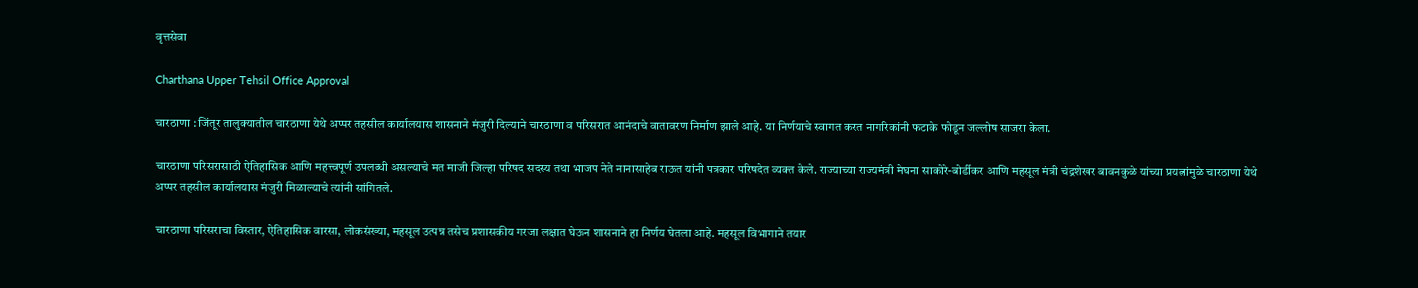वृत्तसेवा

Charthana Upper Tehsil Office Approval

चारठाणा : जिंतूर तालुक्यातील चारठाणा येथे अप्पर तहसील कार्यालयास शासनाने मंजुरी दिल्याने चारठाणा व परिसरात आनंदाचे वातावरण निर्माण झाले आहे. या निर्णयाचे स्वागत करत नागरिकांनी फटाके फोडून जल्लोष साजरा केला.

चारठाणा परिसरासाठी ऐतिहासिक आणि महत्त्वपूर्ण उपलब्धी असल्याचे मत माजी जिल्हा परिषद सदस्य तथा भाजप नेते नानासाहेब राऊत यांनी पत्रकार परिषदेत व्यक्त केले. राज्याच्या राज्यमंत्री मेघना साकोरे-बोर्डीकर आणि महसूल मंत्री चंद्रशेखर बावनकुळे यांच्या प्रयत्नांमुळे चारठाणा येथे अप्पर तहसील कार्यालयास मंजुरी मिळाल्याचे त्यांनी सांगितले.

चारठाणा परिसराचा विस्तार, ऐतिहासिक वारसा, लोकसंख्या, महसूल उत्पन्न तसेच प्रशासकीय गरजा लक्षात घेऊन शासनाने हा निर्णय घेतला आहे. महसूल विभागाने तयार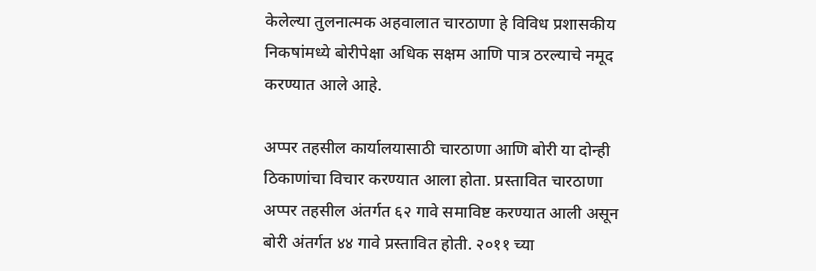केलेल्या तुलनात्मक अहवालात चारठाणा हे विविध प्रशासकीय निकषांमध्ये बोरीपेक्षा अधिक सक्षम आणि पात्र ठरल्याचे नमूद करण्यात आले आहे.

अप्पर तहसील कार्यालयासाठी चारठाणा आणि बोरी या दोन्ही ठिकाणांचा विचार करण्यात आला होता. प्रस्तावित चारठाणा अप्पर तहसील अंतर्गत ६२ गावे समाविष्ट करण्यात आली असून बोरी अंतर्गत ४४ गावे प्रस्तावित होती. २०११ च्या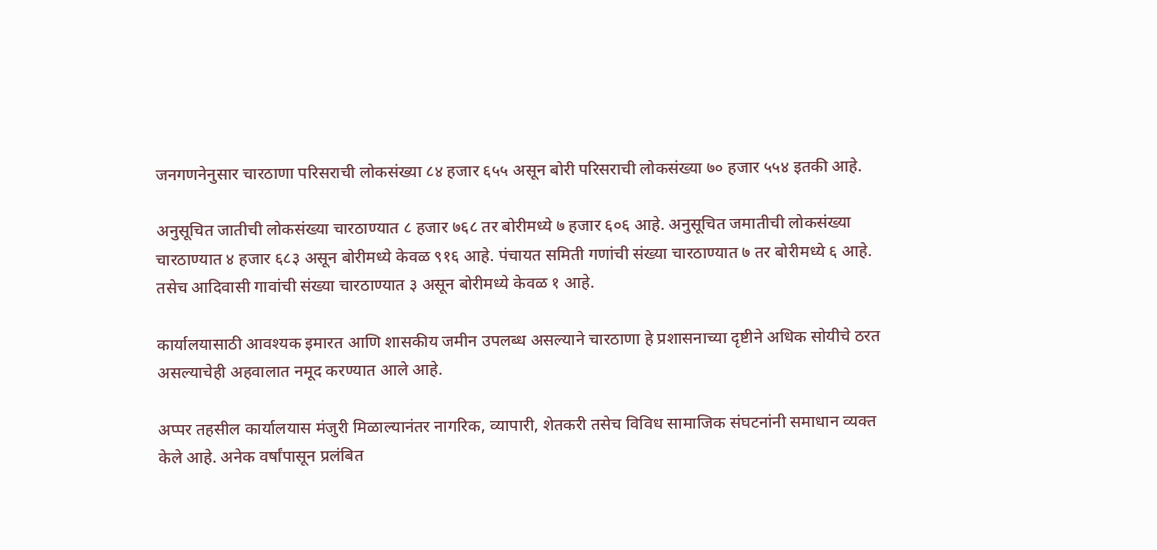जनगणनेनुसार चारठाणा परिसराची लोकसंख्या ८४ हजार ६५५ असून बोरी परिसराची लोकसंख्या ७० हजार ५५४ इतकी आहे.

अनुसूचित जातीची लोकसंख्या चारठाण्यात ८ हजार ७६८ तर बोरीमध्ये ७ हजार ६०६ आहे. अनुसूचित जमातीची लोकसंख्या चारठाण्यात ४ हजार ६८३ असून बोरीमध्ये केवळ ९१६ आहे. पंचायत समिती गणांची संख्या चारठाण्यात ७ तर बोरीमध्ये ६ आहे. तसेच आदिवासी गावांची संख्या चारठाण्यात ३ असून बोरीमध्ये केवळ १ आहे.

कार्यालयासाठी आवश्यक इमारत आणि शासकीय जमीन उपलब्ध असल्याने चारठाणा हे प्रशासनाच्या दृष्टीने अधिक सोयीचे ठरत असल्याचेही अहवालात नमूद करण्यात आले आहे.

अप्पर तहसील कार्यालयास मंजुरी मिळाल्यानंतर नागरिक, व्यापारी, शेतकरी तसेच विविध सामाजिक संघटनांनी समाधान व्यक्त केले आहे. अनेक वर्षांपासून प्रलंबित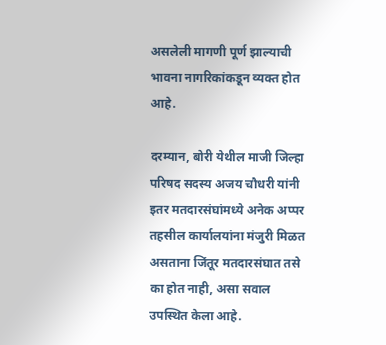असलेली मागणी पूर्ण झाल्याची भावना नागरिकांकडून व्यक्त होत आहे.

दरम्यान, बोरी येथील माजी जिल्हा परिषद सदस्य अजय चौधरी यांनी इतर मतदारसंघांमध्ये अनेक अप्पर तहसील कार्यालयांना मंजुरी मिळत असताना जिंतूर मतदारसंघात तसे का होत नाही, असा सवाल उपस्थित केला आहे.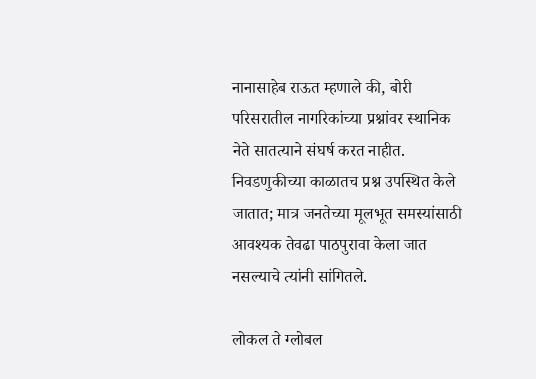नानासाहेब राऊत म्हणाले की, बोरी परिसरातील नागरिकांच्या प्रश्नांवर स्थानिक नेते सातत्याने संघर्ष करत नाहीत. निवडणुकीच्या काळातच प्रश्न उपस्थित केले जातात; मात्र जनतेच्या मूलभूत समस्यांसाठी आवश्यक तेवढा पाठपुरावा केला जात नसल्याचे त्यांनी सांगितले.

लोकल ते ग्लोबल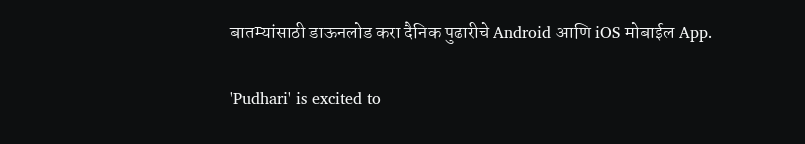बातम्यांसाठी डाऊनलोड करा दैनिक पुढारीचे Android आणि iOS मोबाईल App.

'Pudhari' is excited to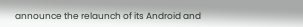announce the relaunch of its Android and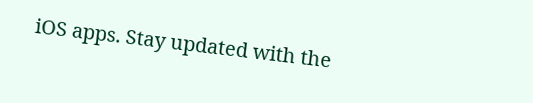iOS apps. Stay updated with the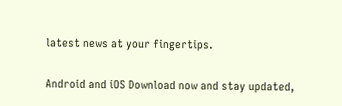latest news at your fingertips.

Android and iOS Download now and stay updated,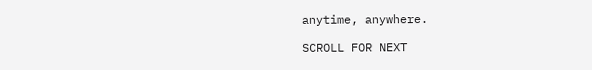anytime, anywhere.

SCROLL FOR NEXT